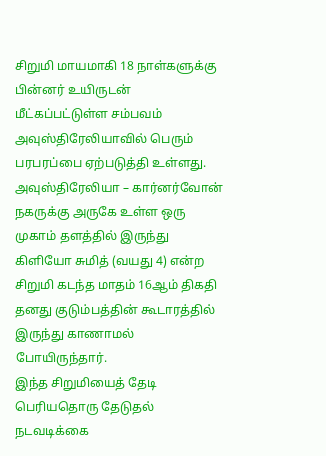சிறுமி மாயமாகி 18 நாள்களுக்கு பின்னர் உயிருடன் மீட்கப்பட்டுள்ள சம்பவம் அவுஸ்திரேலியாவில் பெரும் பரபரப்பை ஏற்படுத்தி உள்ளது.
அவுஸ்திரேலியா – கார்னர்வோன் நகருக்கு அருகே உள்ள ஒரு முகாம் தளத்தில் இருந்து கிளியோ சுமித் (வயது 4) என்ற சிறுமி கடந்த மாதம் 16ஆம் திகதி தனது குடும்பத்தின் கூடாரத்தில் இருந்து காணாமல் போயிருந்தார்.
இந்த சிறுமியைத் தேடி பெரியதொரு தேடுதல் நடவடிக்கை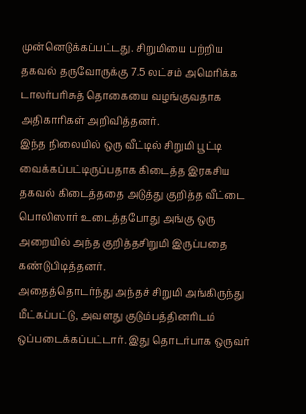முன்னெடுக்கப்பட்டது. சிறுமியை பற்றிய தகவல் தருவோருக்கு 7.5 லட்சம் அமெரிக்க டாலர்பரிசுத் தொகையை வழங்குவதாக அதிகாரிகள் அறிவித்தனர்.
இந்த நிலையில் ஒரு வீட்டில் சிறுமி பூட்டி வைக்கப்பட்டிருப்பதாக கிடைத்த இரகசிய தகவல் கிடைத்ததை அடுத்து குறித்த வீட்டை பொலிஸார் உடைத்தபோது அங்கு ஒரு அறையில் அந்த குறித்தசிறுமி இருப்பதை கண்டுபிடித்தனர்.
அதைத்தொடர்ந்து அந்தச் சிறுமி அங்கிருந்து மீட்கப்பட்டு, அவளது குடும்பத்தினரிடம் ஒப்படைக்கப்பட்டார். இது தொடர்பாக ஒருவர்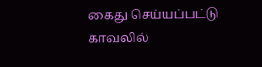கைது செய்யப்பட்டு காவலில்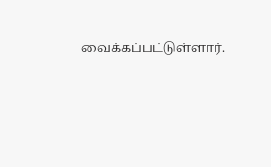வைக்கப்பட்டுள்ளார்.